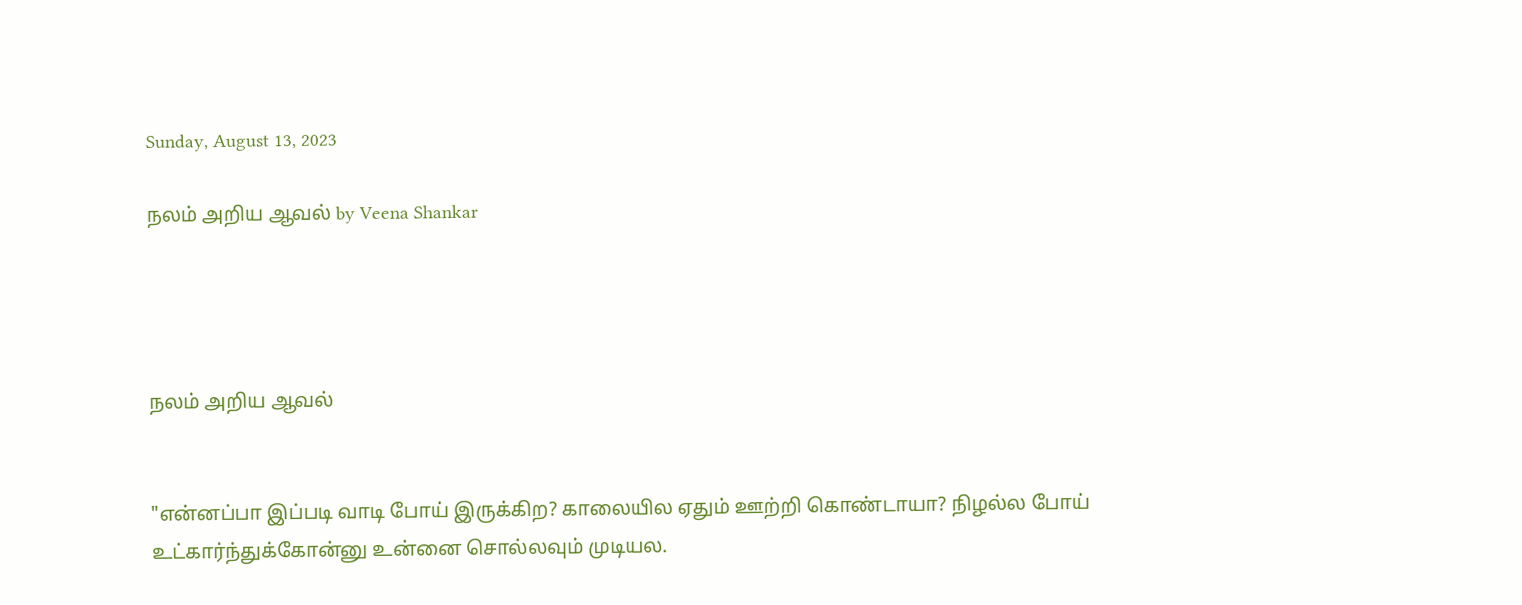Sunday, August 13, 2023

நலம் அறிய ஆவல் by Veena Shankar




நலம் அறிய ஆவல்


"என்னப்பா இப்படி வாடி போய் இருக்கிற? காலையில ஏதும் ஊற்றி கொண்டாயா? நிழல்ல போய் உட்கார்ந்துக்கோன்னு உன்னை சொல்லவும் முடியல.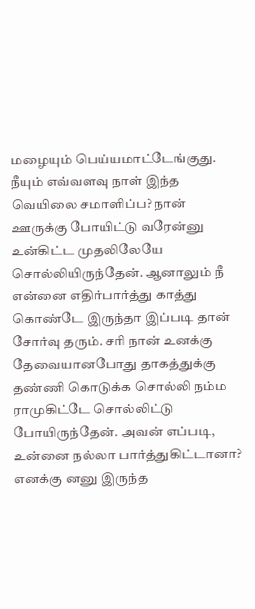மழையும் பெய்யமாட்டேங்குது. நீயும் எவ்வளவு நாள் இந்த வெயிலை சமாளிப்ப? நான் ஊருக்கு போயிட்டு வரேன்னு உன்கிட்ட முதலிலேயே சொல்லியிருந்தேன். ஆனாலும் நீ என்னை எதிர்பார்த்து காத்து கொண்டே இருந்தா இப்படி தான் சோர்வு தரும். சரி நான் உனக்கு தேவையானபோது தாகத்துக்கு தண்ணி கொடுக்க சொல்லி நம்ம ராமுகிட்டே சொல்லிட்டு போயிருந்தேன். அவன் எப்படி, உன்னை நல்லா பார்த்துகிட்டானா? எனக்கு னனு இருந்த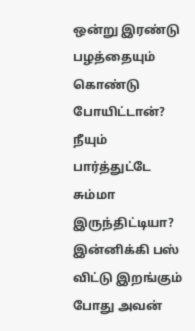ஒன்று இரண்டு பழத்தையும் கொண்டு போயிட்டான்? நீயும் பார்த்துட்டே சும்மா இருந்திட்டியா? இன்னிக்கி பஸ் விட்டு இறங்கும் போது அவன்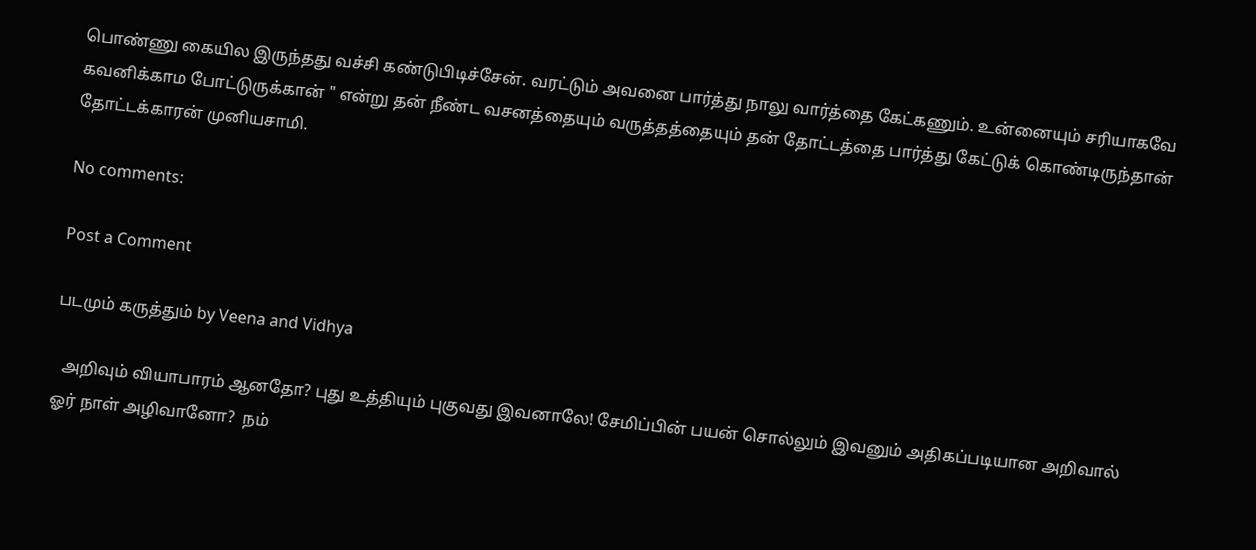பொண்ணு கையில இருந்தது வச்சி கண்டுபிடிச்சேன். வரட்டும் அவனை பார்த்து நாலு வார்த்தை கேட்கணும். உன்னையும் சரியாகவே கவனிக்காம போட்டுருக்கான் " என்று தன் நீண்ட வசனத்தையும் வருத்தத்தையும் தன் தோட்டத்தை பார்த்து கேட்டுக் கொண்டிருந்தான் தோட்டக்காரன் முனியசாமி.

No comments:

Post a Comment

படமும் கருத்தும் by Veena and Vidhya

  அறிவும் வியாபாரம் ஆனதோ? புது உத்தியும் புகுவது இவனாலே! சேமிப்பின் பயன் சொல்லும் இவனும் அதிகப்படியான அறிவால்  ஓர் நாள் அழிவானோ?  நம்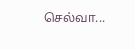செல்வா...